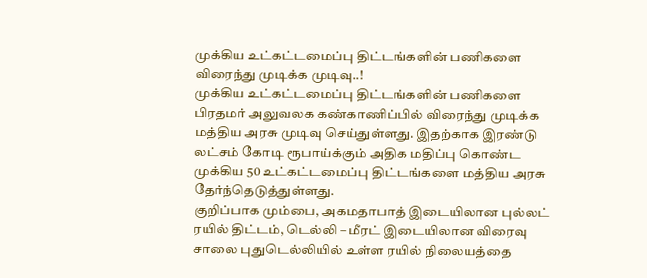முக்கிய உட்கட்டமைப்பு திட்டங்களின் பணிகளை விரைந்து முடிக்க முடிவு..!
முக்கிய உட்கட்டமைப்பு திட்டங்களின் பணிகளை பிரதமர் அலுவலக கண்காணிப்பில் விரைந்து முடிக்க மத்திய அரசு முடிவு செய்துள்ளது. இதற்காக இரண்டு லட்சம் கோடி ரூபாய்க்கும் அதிக மதிப்பு கொண்ட முக்கிய 50 உட்கட்டமைப்பு திட்டங்களை மத்திய அரசு தேர்ந்தெடுத்துள்ளது.
குறிப்பாக மும்பை, அகமதாபாத் இடையிலான புல்லட் ரயில் திட்டம், டெல்லி – மீரட் இடையிலான விரைவு சாலை புதுடெல்லியில் உள்ள ரயில் நிலையத்தை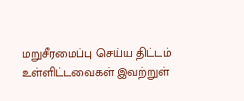மறுசீரமைப்பு செய்ய திட்டம் உள்ளிட்டவைகள் இவற்றுள்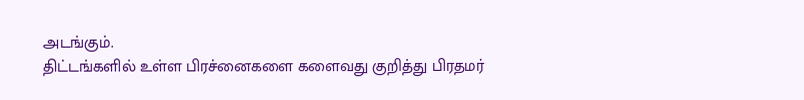அடங்கும்.
திட்டங்களில் உள்ள பிரச்னைகளை களைவது குறித்து பிரதமர்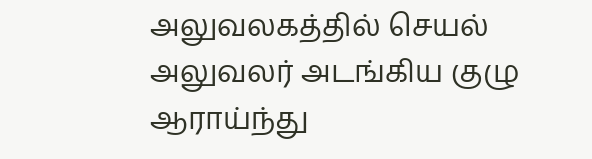அலுவலகத்தில் செயல் அலுவலர் அடங்கிய குழு ஆராய்ந்து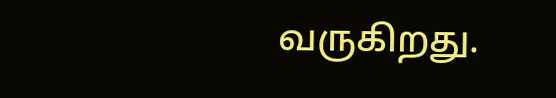வருகிறது.